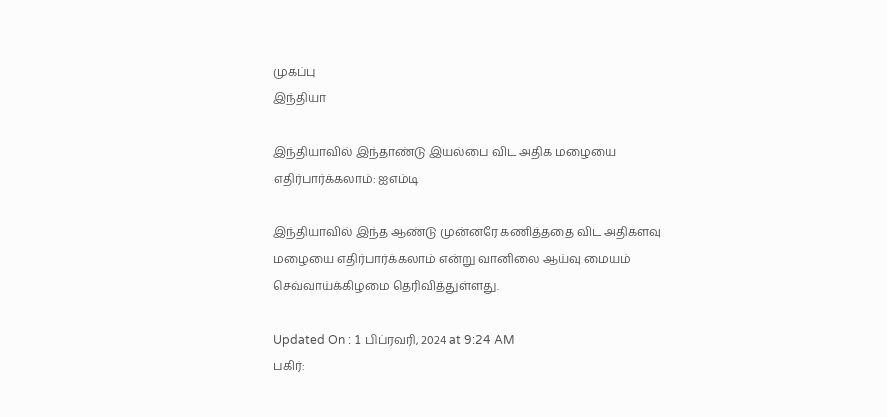முகப்பு
இந்தியா

இந்தியாவில் இந்தாண்டு இயல்பை விட அதிக மழையை எதிர்பார்க்கலாம்: ஐஎம்டி

இந்தியாவில் இந்த ஆண்டு முன்னரே கணித்ததை விட அதிகளவு மழையை எதிர்பார்க்கலாம் என்று வானிலை ஆய்வு மையம் செவ்வாய்க்கிழமை தெரிவித்துள்ளது.

Updated On : 1 பிப்ரவரி, 2024 at 9:24 AM
பகிர்: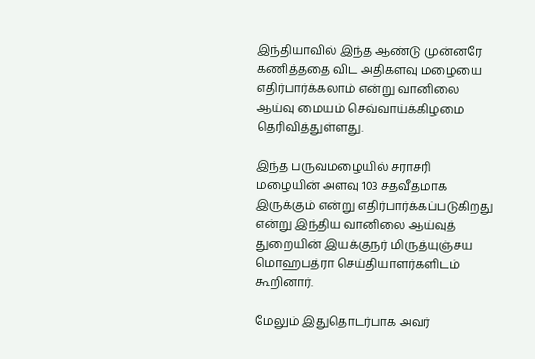இந்தியாவில் இந்த ஆண்டு முன்னரே கணித்ததை விட அதிகளவு மழையை எதிர்பார்க்கலாம் என்று வானிலை ஆய்வு மையம் செவ்வாய்க்கிழமை தெரிவித்துள்ளது.

இந்த பருவமழையில் சராசரி மழையின் அளவு 103 சதவீதமாக இருக்கும் என்று எதிர்பார்க்கப்படுகிறது என்று இந்திய வானிலை ஆய்வுத் துறையின் இயக்குநர் மிருத்யுஞ்சய மொஹபத்ரா செய்தியாளர்களிடம் கூறினார்.

மேலும் இதுதொடர்பாக அவர்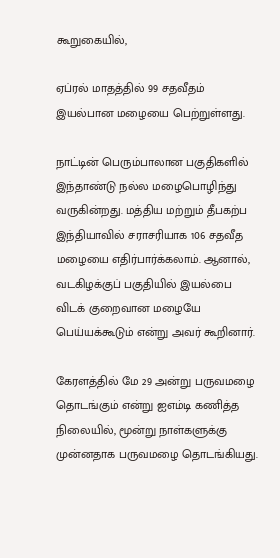கூறுகையில்,

ஏப்ரல் மாதத்தில் 99 சதவீதம் இயல்பான மழையை பெற்றுள்ளது.

நாட்டின் பெரும்பாலான பகுதிகளில் இந்தாண்டு நல்ல மழைபொழிந்து வருகின்றது. மத்திய மற்றும் தீபகற்ப இந்தியாவில் சராசரியாக 106 சதவீத மழையை எதிர்பார்க்கலாம். ஆனால், வடகிழக்குப் பகுதியில் இயல்பை விடக் குறைவான மழையே பெய்யக்கூடும் என்று அவர் கூறினார்.

கேரளத்தில் மே 29 அன்று பருவமழை தொடங்கும் என்று ஐஎம்டி கணித்த நிலையில், மூன்று நாள்களுக்கு முன்னதாக பருவமழை தொடங்கியது.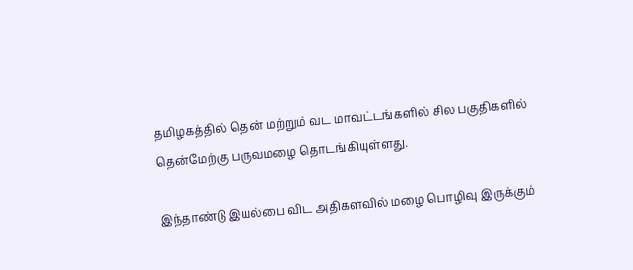தமிழகத்தில் தென் மற்றும் வட மாவட்டங்களில் சில பகுதிகளில் தென்மேற்கு பருவமழை தொடங்கியுள்ளது.

இந்தாண்டு இயல்பை விட அதிகளவில் மழை பொழிவு இருக்கும்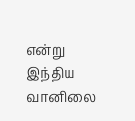என்று இந்திய வானிலை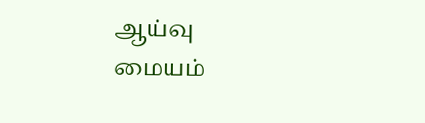ஆய்வு மையம்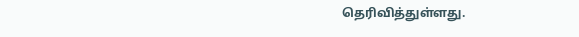தெரிவித்துள்ளது.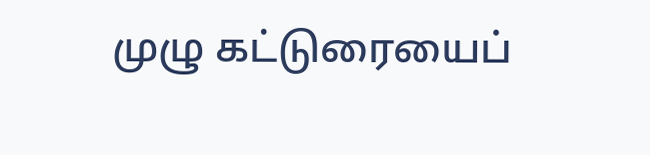முழு கட்டுரையைப்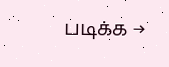படிக்க →